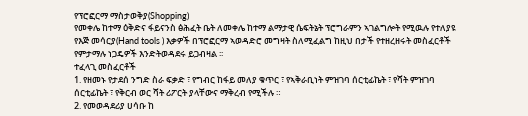የፕሮፎርማ ማስታወቅያ(Shopping)
የመቀሌ ከተማ ዕቅድና ፋይናንስ ፅሕፈት ቤት ለመቀሌ ከተማ ልማታዊ ሴፍትኔት ፕሮግራምን ኣገልግሎት የሚዉሉ የተለያዩ የእጅ መሳርያ(Hand tools ) እቃዎች በፕሮፎርማ ኣወዳድሮ መግዛት ስለሚፈልግ ከዚህ በታች የተዘረዘሩት መስፈርቶች የምታማሉ ነጋዴዎች እንድትወዳደሩ ይጋብዛል ፡፡
ተፈላጊ መስፈርቶች
1. የዘመኑ የታደሰ ንግድ ስራ ፍቃድ ፣ የግብር ከፋይ መለያ ቁጥር ፣ የኣቅራቢነት ምዝገባ ሰርቲፊኬት ፣ የሻት ምዝገባ
ሰርቲፊኬት ፣ የቅርብ ወር ሻት ሪፖርት ያላቸውና ማቅረብ የሚችሉ ።
2. የመወዳደሪያ ሀሳቡ ከ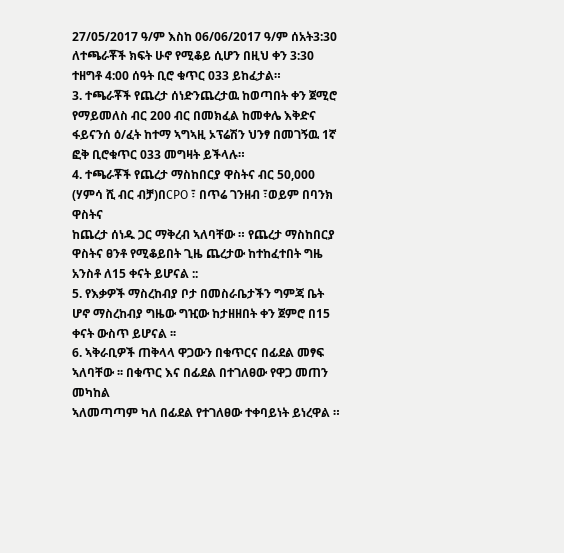27/05/2017 ዓ/ም እስከ 06/06/2017 ዓ/ም ሰአት3:30 ለተጫራቾች ክፍት ሁኖ የሚቆይ ሲሆን በዚህ ቀን 3:30 ተዘግቶ 4:00 ሰዓት ቢሮ ቁጥር 033 ይከፈታል።
3. ተጫራቾች የጨረታ ሰነድንጨረታዉ ከወጣበት ቀን ጀሚሮ የማይመለስ ብር 200 ብር በመክፈል ከመቀሌ እቅድና
ፋይናንሰ ዕ/ፈት ከተማ ኣግኣዚ ኦፕሬሽን ህንፃ በመገኝዉ 1ኛ ፎቅ ቢሮቁጥር 033 መግዛት ይችላሉ።
4. ተጫራቾች የጨረታ ማስከበርያ ዋስትና ብር 50,000 (ሃምሳ ሺ ብር ብቻ)በCPO ፣ በጥሬ ገንዘብ ፣ወይም በባንክ ዋስትና
ከጨረታ ሰነዱ ጋር ማቅረብ ኣለባቸው ። የጨረታ ማስከበርያ ዋስትና ፀንቶ የሚቆይበት ጊዜ ጨረታው ከተከፈተበት ግዜ አንስቶ ለ15 ቀናት ይሆናል ::
5. የእቃዎች ማስረከብያ ቦታ በመስራቤታችን ግምጃ ቤት ሆኖ ማስረከብያ ግዜው ግዢው ከታዘዘበት ቀን ጀምሮ በ15 ቀናት ውስጥ ይሆናል ፡፡
6. ኣቅራቢዎች ጠቅላላ ዋጋውን በቁጥርና በፊደል መፃፍ ኣለባቸው ፡፡ በቁጥር እና በፊደል በተገለፀው የዋጋ መጠን መካከል
ኣለመጣጣም ካለ በፊደል የተገለፀው ተቀባይነት ይነረዋል ።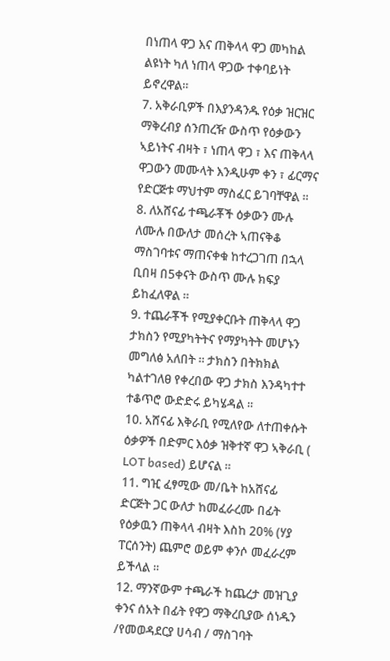በነጠላ ዋጋ እና ጠቅላላ ዋጋ መካከል ልዩነት ካለ ነጠላ ዋጋው ተቀባይነት ይኖረዋል፡፡
7. አቅራቢዎች በእያንዳንዱ የዕቃ ዝርዝር ማቅረብያ ሰንጠረዥ ውስጥ የዕቃውን ኣይነትና ብዛት ፣ ነጠላ ዋጋ ፣ እና ጠቅላላ
ዋጋውን መሙላት እንዲሁም ቀን ፣ ፊርማና የድርጅቱ ማህተም ማስፈር ይገባቸዋል ።
8. ለአሸናፊ ተጫራቾች ዕቃውን ሙሉ ለሙሉ በውለታ መሰረት ኣጠናቅቆ ማስገባቱና ማጠናቀቁ ከተረጋገጠ በኋላ ቢበዛ በ5ቀናት ውስጥ ሙሉ ክፍያ ይከፈለዋል ።
9. ተጨራቾች የሚያቀርቡት ጠቅላላ ዋጋ ታክስን የሚያካትትና የማያካትት መሆኑን መግለፅ አለበት ። ታክስን በትክክል ካልተገለፀ የቀረበው ዋጋ ታክስ እንዳካተተ ተቆጥሮ ውድድሩ ይካሄዳል ፡፡
10. አሸናፊ እቅራቢ የሚለየው ለተጠቀሱት ዕቃዎች በድምር እዕቃ ዝቅተኛ ዋጋ ኣቅራቢ ( LOT based) ይሆናል ፡፡
11. ግዢ ፈፃሚው መ/ቤት ከአሸናፊ ድርጅት ጋር ውለታ ከመፈራረሙ በፊት የዕቃዉን ጠቅላላ ብዛት እስከ 20% (ሃያ ፐርሰንት) ጨምሮ ወይም ቀንሶ መፈራረም ይችላል ፡፡
12. ማንኛውም ተጫራች ከጨረታ መዝጊያ ቀንና ሰአት በፊት የዋጋ ማቅረቢያው ሰነዱን /የመወዳደርያ ሀሳብ / ማስገባት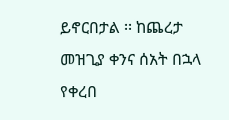ይኖርበታል ፡፡ ከጨረታ መዝጊያ ቀንና ሰአት በኋላ የቀረበ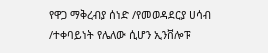የዋጋ ማቅረብያ ሰነድ /የመወዳደርያ ሀሳብ /ተቀባይነት የሌለው ሲሆን ኢንቨሎፑ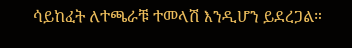ሳይከፈት ለተጫራቹ ተመላሽ እንዲሆን ይደረጋል።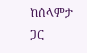ከሰላምታ ጋር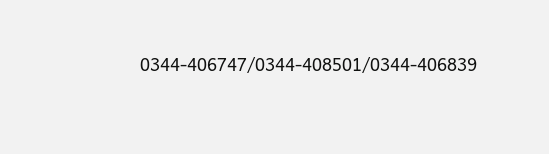0344-406747/0344-408501/0344-406839